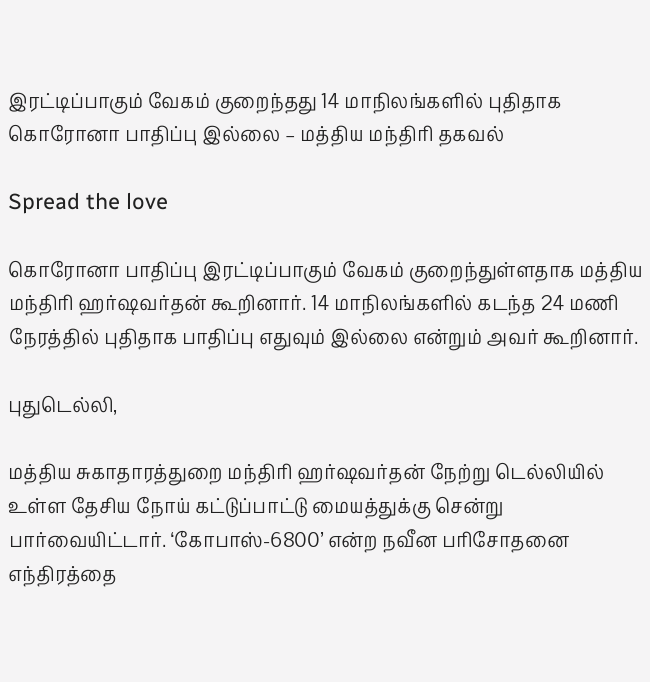இரட்டிப்பாகும் வேகம் குறைந்தது 14 மாநிலங்களில் புதிதாக கொரோனா பாதிப்பு இல்லை – மத்திய மந்திரி தகவல்

Spread the love

கொரோனா பாதிப்பு இரட்டிப்பாகும் வேகம் குறைந்துள்ளதாக மத்திய மந்திரி ஹர்ஷவர்தன் கூறினார். 14 மாநிலங்களில் கடந்த 24 மணி நேரத்தில் புதிதாக பாதிப்பு எதுவும் இல்லை என்றும் அவர் கூறினார்.

புதுடெல்லி,

மத்திய சுகாதாரத்துறை மந்திரி ஹர்ஷவர்தன் நேற்று டெல்லியில் உள்ள தேசிய நோய் கட்டுப்பாட்டு மையத்துக்கு சென்று பார்வையிட்டார். ‘கோபாஸ்-6800’ என்ற நவீன பரிசோதனை எந்திரத்தை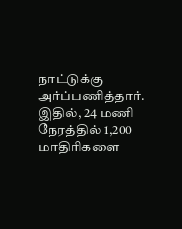நாட்டுக்கு அர்ப்பணித்தார். இதில், 24 மணி நேரத்தில் 1,200 மாதிரிகளை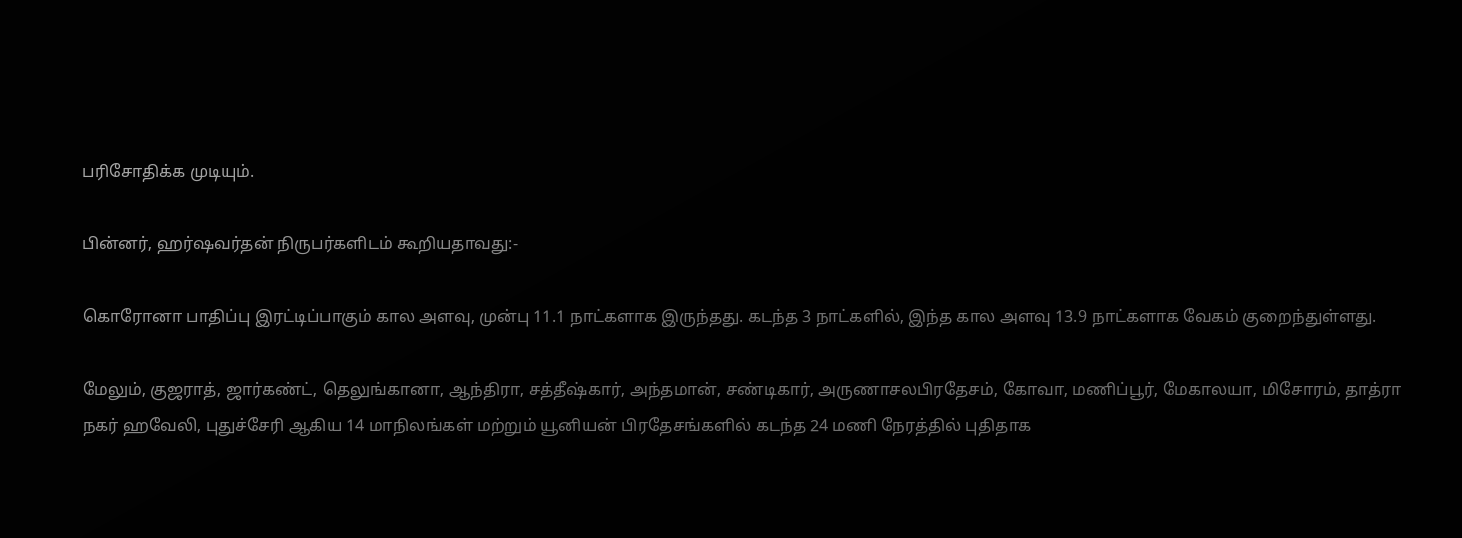பரிசோதிக்க முடியும்.

பின்னர், ஹர்ஷவர்தன் நிருபர்களிடம் கூறியதாவது:-

கொரோனா பாதிப்பு இரட்டிப்பாகும் கால அளவு, முன்பு 11.1 நாட்களாக இருந்தது. கடந்த 3 நாட்களில், இந்த கால அளவு 13.9 நாட்களாக வேகம் குறைந்துள்ளது.

மேலும், குஜராத், ஜார்கண்ட், தெலுங்கானா, ஆந்திரா, சத்தீஷ்கார், அந்தமான், சண்டிகார், அருணாசலபிரதேசம், கோவா, மணிப்பூர், மேகாலயா, மிசோரம், தாத்ரா நகர் ஹவேலி, புதுச்சேரி ஆகிய 14 மாநிலங்கள் மற்றும் யூனியன் பிரதேசங்களில் கடந்த 24 மணி நேரத்தில் புதிதாக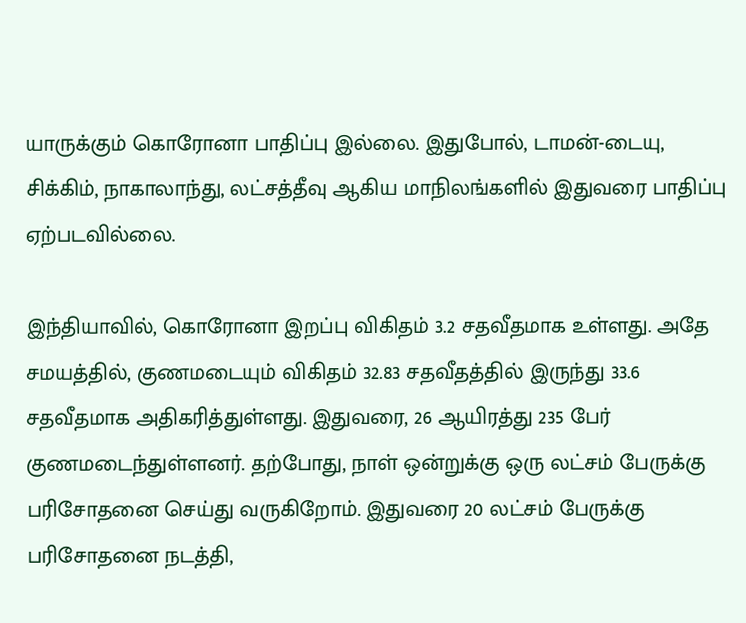யாருக்கும் கொரோனா பாதிப்பு இல்லை. இதுபோல், டாமன்-டையு, சிக்கிம், நாகாலாந்து, லட்சத்தீவு ஆகிய மாநிலங்களில் இதுவரை பாதிப்பு ஏற்படவில்லை.

இந்தியாவில், கொரோனா இறப்பு விகிதம் 3.2 சதவீதமாக உள்ளது. அதே சமயத்தில், குணமடையும் விகிதம் 32.83 சதவீதத்தில் இருந்து 33.6 சதவீதமாக அதிகரித்துள்ளது. இதுவரை, 26 ஆயிரத்து 235 பேர் குணமடைந்துள்ளனர். தற்போது, நாள் ஒன்றுக்கு ஒரு லட்சம் பேருக்கு பரிசோதனை செய்து வருகிறோம். இதுவரை 20 லட்சம் பேருக்கு பரிசோதனை நடத்தி,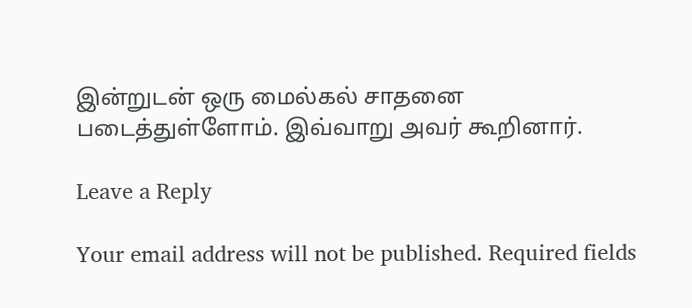இன்றுடன் ஒரு மைல்கல் சாதனை படைத்துள்ளோம். இவ்வாறு அவர் கூறினார்.

Leave a Reply

Your email address will not be published. Required fields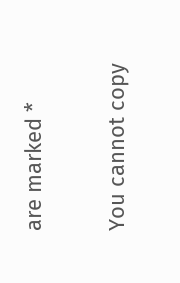are marked *

You cannot copy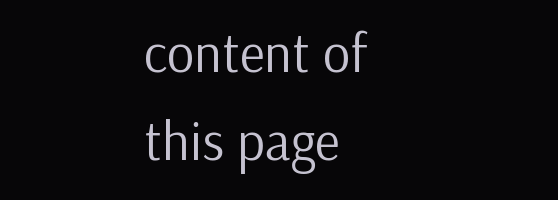content of this page